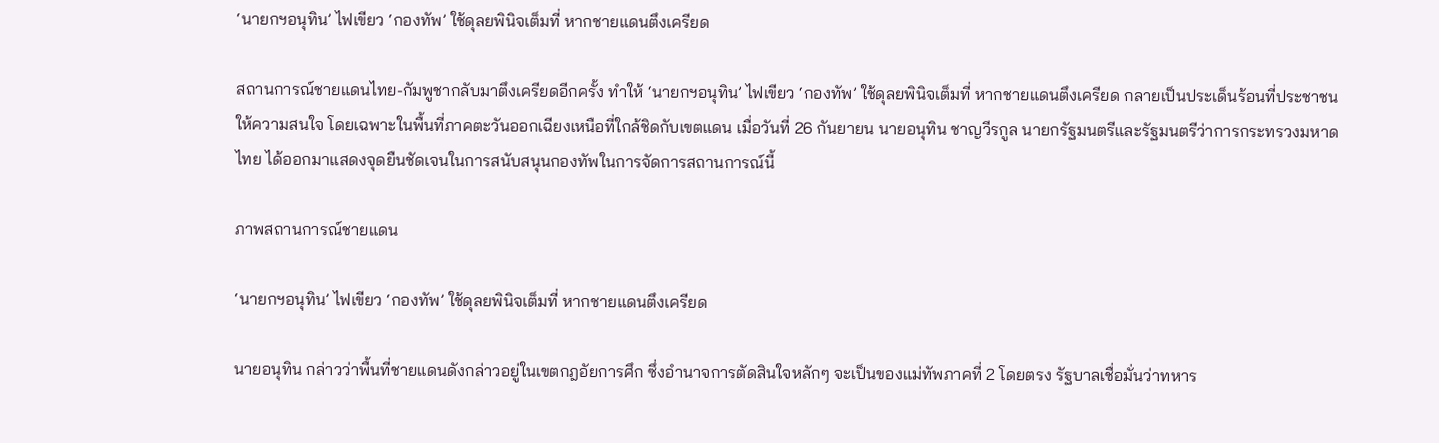‘นายกฯอนุทิน’ ไฟเขียว ‘กองทัพ’ ใช้ดุลยพินิจเต็มที่ หากชายแดนตึงเครียด

สถานการณ์ชายแดนไทย-กัมพูชากลับมาตึงเครียดอีกครั้ง ทำให้ ‘นายกฯอนุทิน’ ไฟเขียว ‘กองทัพ’ ใช้ดุลยพินิจเต็มที่ หากชายแดนตึงเครียด กลายเป็นประเด็นร้อนที่ประชาชนให้ความสนใจ โดยเฉพาะในพื้นที่ภาคตะวันออกเฉียงเหนือที่ใกล้ชิดกับเขตแดน เมื่อวันที่ 26 กันยายน นายอนุทิน ชาญวีรกูล นายกรัฐมนตรีและรัฐมนตรีว่าการกระทรวงมหาดไทย ได้ออกมาแสดงจุดยืนชัดเจนในการสนับสนุนกองทัพในการจัดการสถานการณ์นี้

ภาพสถานการณ์ชายแดน

‘นายกฯอนุทิน’ ไฟเขียว ‘กองทัพ’ ใช้ดุลยพินิจเต็มที่ หากชายแดนตึงเครียด

นายอนุทิน กล่าวว่าพื้นที่ชายแดนดังกล่าวอยู่ในเขตกฎอัยการศึก ซึ่งอำนาจการตัดสินใจหลักๆ จะเป็นของแม่ทัพภาคที่ 2 โดยตรง รัฐบาลเชื่อมั่นว่าทหาร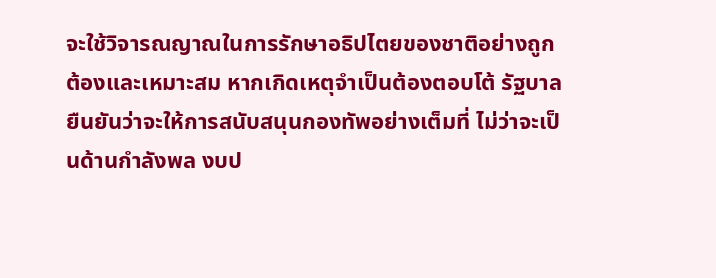จะใช้วิจารณญาณในการรักษาอธิปไตยของชาติอย่างถูกต้องและเหมาะสม หากเกิดเหตุจำเป็นต้องตอบโต้ รัฐบาลยืนยันว่าจะให้การสนับสนุนกองทัพอย่างเต็มที่ ไม่ว่าจะเป็นด้านกำลังพล งบป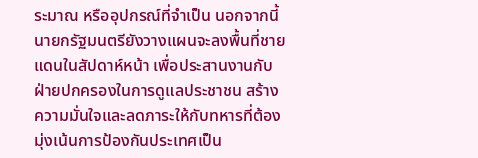ระมาณ หรืออุปกรณ์ที่จำเป็น นอกจากนี้ นายกรัฐมนตรียังวางแผนจะลงพื้นที่ชายแดนในสัปดาห์หน้า เพื่อประสานงานกับฝ่ายปกครองในการดูแลประชาชน สร้างความมั่นใจและลดภาระให้กับทหารที่ต้องมุ่งเน้นการป้องกันประเทศเป็น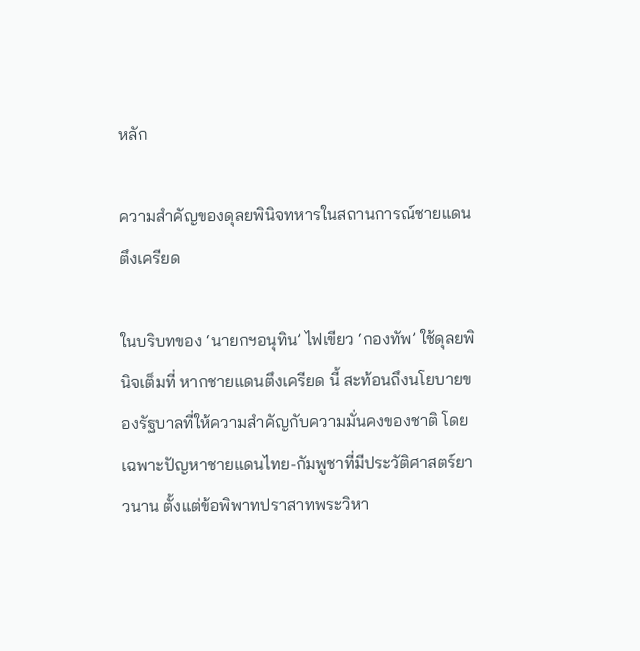หลัก

ความสำคัญของดุลยพินิจทหารในสถานการณ์ชายแดนตึงเครียด

ในบริบทของ ‘นายกฯอนุทิน’ ไฟเขียว ‘กองทัพ’ ใช้ดุลยพินิจเต็มที่ หากชายแดนตึงเครียด นี้ สะท้อนถึงนโยบายของรัฐบาลที่ให้ความสำคัญกับความมั่นคงของชาติ โดยเฉพาะปัญหาชายแดนไทย-กัมพูชาที่มีประวัติศาสตร์ยาวนาน ตั้งแต่ข้อพิพาทปราสาทพระวิหา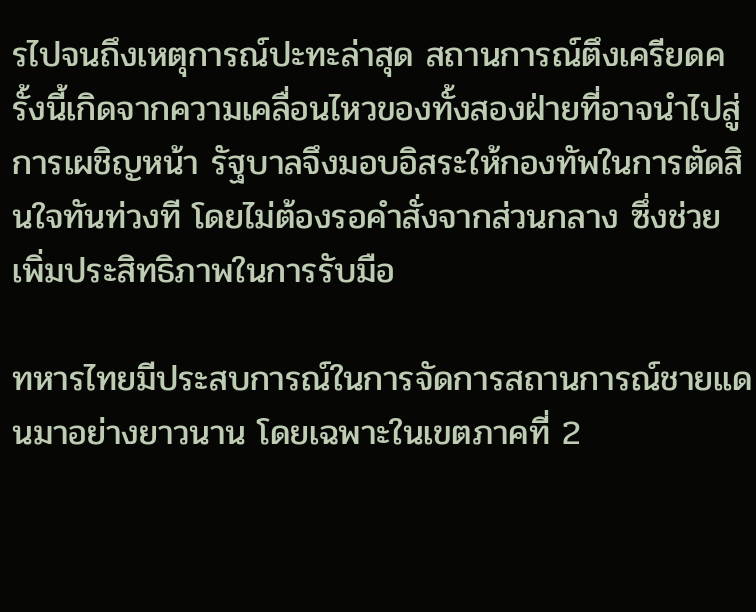รไปจนถึงเหตุการณ์ปะทะล่าสุด สถานการณ์ตึงเครียดครั้งนี้เกิดจากความเคลื่อนไหวของทั้งสองฝ่ายที่อาจนำไปสู่การเผชิญหน้า รัฐบาลจึงมอบอิสระให้กองทัพในการตัดสินใจทันท่วงที โดยไม่ต้องรอคำสั่งจากส่วนกลาง ซึ่งช่วยเพิ่มประสิทธิภาพในการรับมือ

ทหารไทยมีประสบการณ์ในการจัดการสถานการณ์ชายแดนมาอย่างยาวนาน โดยเฉพาะในเขตภาคที่ 2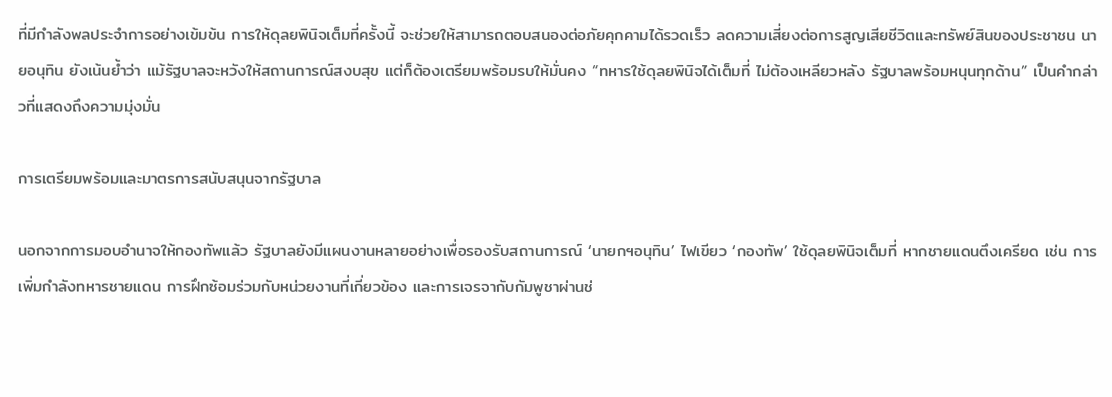ที่มีกำลังพลประจำการอย่างเข้มข้น การให้ดุลยพินิจเต็มที่ครั้งนี้ จะช่วยให้สามารถตอบสนองต่อภัยคุกคามได้รวดเร็ว ลดความเสี่ยงต่อการสูญเสียชีวิตและทรัพย์สินของประชาชน นายอนุทิน ยังเน้นย้ำว่า แม้รัฐบาลจะหวังให้สถานการณ์สงบสุข แต่ก็ต้องเตรียมพร้อมรบให้มั่นคง “ทหารใช้ดุลยพินิจได้เต็มที่ ไม่ต้องเหลียวหลัง รัฐบาลพร้อมหนุนทุกด้าน” เป็นคำกล่าวที่แสดงถึงความมุ่งมั่น

การเตรียมพร้อมและมาตรการสนับสนุนจากรัฐบาล

นอกจากการมอบอำนาจให้กองทัพแล้ว รัฐบาลยังมีแผนงานหลายอย่างเพื่อรองรับสถานการณ์ ‘นายกฯอนุทิน’ ไฟเขียว ‘กองทัพ’ ใช้ดุลยพินิจเต็มที่ หากชายแดนตึงเครียด เช่น การเพิ่มกำลังทหารชายแดน การฝึกซ้อมร่วมกับหน่วยงานที่เกี่ยวข้อง และการเจรจากับกัมพูชาผ่านช่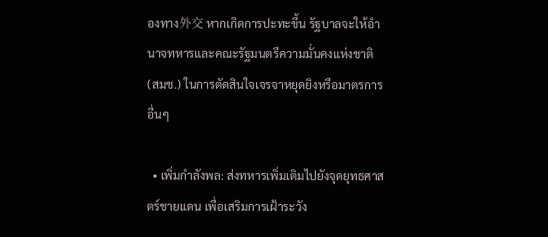องทาง外交 หากเกิดการปะทะขึ้น รัฐบาลจะให้อำนาจทหารและคณะรัฐมนตรีความมั่นคงแห่งชาติ (สมช.) ในการตัดสินใจเจรจาหยุดยิงหรือมาตรการอื่นๆ

  • เพิ่มกำลังพล: ส่งทหารเพิ่มเติมไปยังจุดยุทธศาสตร์ชายแดน เพื่อเสริมการเฝ้าระวัง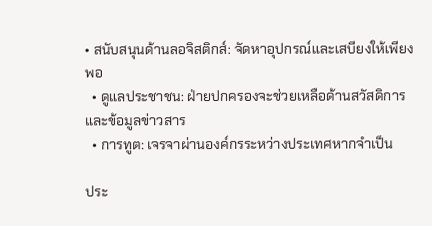• สนับสนุนด้านลอจิสติกส์: จัดหาอุปกรณ์และเสบียงให้เพียงพอ
  • ดูแลประชาชน: ฝ่ายปกครองจะช่วยเหลือด้านสวัสดิการและข้อมูลข่าวสาร
  • การทูต: เจรจาผ่านองค์กรระหว่างประเทศหากจำเป็น

ประ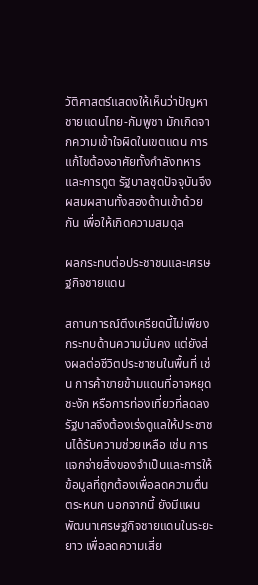วัติศาสตร์แสดงให้เห็นว่าปัญหาชายแดนไทย-กัมพูชา มักเกิดจากความเข้าใจผิดในเขตแดน การแก้ไขต้องอาศัยทั้งกำลังทหารและการทูต รัฐบาลชุดปัจจุบันจึงผสมผสานทั้งสองด้านเข้าด้วยกัน เพื่อให้เกิดความสมดุล

ผลกระทบต่อประชาชนและเศรษฐกิจชายแดน

สถานการณ์ตึงเครียดนี้ไม่เพียงกระทบด้านความมั่นคง แต่ยังส่งผลต่อชีวิตประชาชนในพื้นที่ เช่น การค้าขายข้ามแดนที่อาจหยุดชะงัก หรือการท่องเที่ยวที่ลดลง รัฐบาลจึงต้องเร่งดูแลให้ประชาชนได้รับความช่วยเหลือ เช่น การแจกจ่ายสิ่งของจำเป็นและการให้ข้อมูลที่ถูกต้องเพื่อลดความตื่นตระหนก นอกจากนี้ ยังมีแผนพัฒนาเศรษฐกิจชายแดนในระยะยาว เพื่อลดความเสี่ย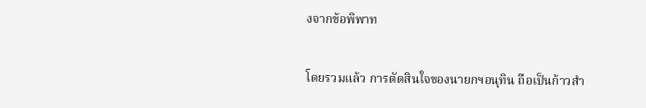งจากข้อพิพาท

โดยรวมแล้ว การตัดสินใจของนายกฯอนุทิน ถือเป็นก้าวสำ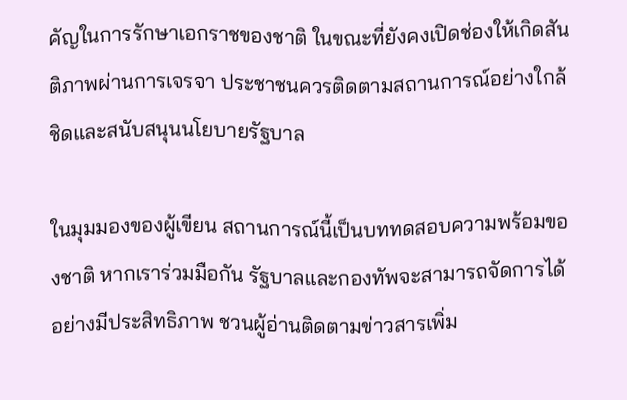คัญในการรักษาเอกราชของชาติ ในขณะที่ยังคงเปิดช่องให้เกิดสันติภาพผ่านการเจรจา ประชาชนควรติดตามสถานการณ์อย่างใกล้ชิดและสนับสนุนนโยบายรัฐบาล

ในมุมมองของผู้เขียน สถานการณ์นี้เป็นบททดสอบความพร้อมของชาติ หากเราร่วมมือกัน รัฐบาลและกองทัพจะสามารถจัดการได้อย่างมีประสิทธิภาพ ชวนผู้อ่านติดตามข่าวสารเพิ่ม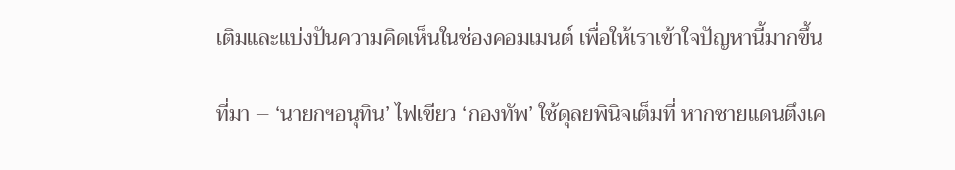เติมและแบ่งปันความคิดเห็นในช่องคอมเมนต์ เพื่อให้เราเข้าใจปัญหานี้มากขึ้น

ที่มา – ‘นายกฯอนุทิน’ ไฟเขียว ‘กองทัพ’ ใช้ดุลยพินิจเต็มที่ หากชายแดนตึงเค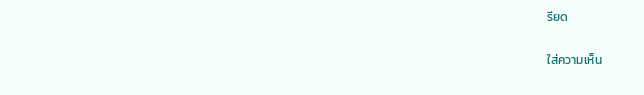รียด

ใส่ความเห็น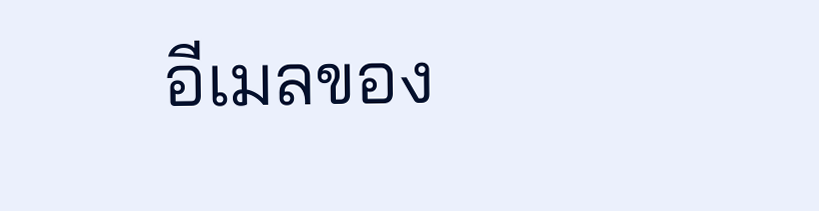อีเมลของ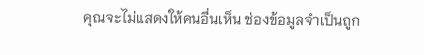คุณจะไม่แสดงให้คนอื่นเห็น ช่องข้อมูลจำเป็นถูก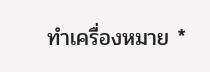ทำเครื่องหมาย *